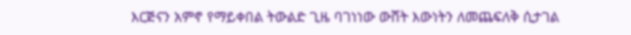እርጅናን አምኖ የማይቀበል ትውልድ ጊዜ ባገነነው ውሸት እውነትን ለመጨፍለቅ ሲታገል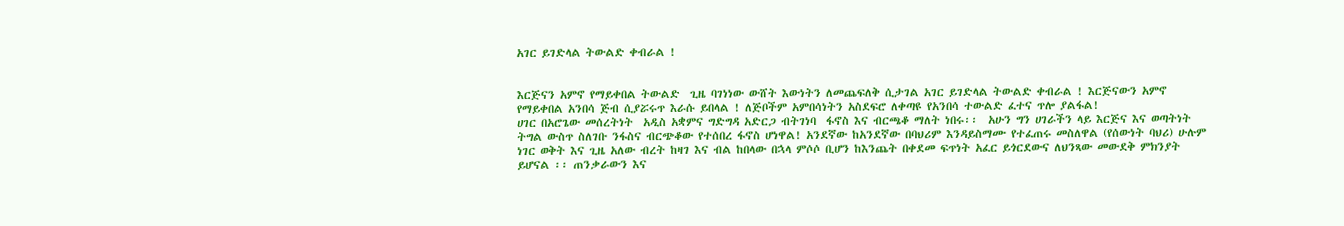አገር ይገድላል ትውልድ ቀብራል !


እርጅናን አምኖ የማይቀበል ትውልድ  ጊዜ ባገነነው ውሸት እውነትን ለመጨፍለቅ ሲታገል አገር ይገድላል ትውልድ ቀብራል ! እርጅናውን አምኖ የማይቀበል አንበሳ ጅብ ሲያሯሩጥ እራሱ ይበላል ! ለጅቦችም አምበሳነትን አስደፍሮ ለቀጣዩ የአንበሳ ተውልድ ፈተና ጥሎ ያልፋል!
ሀገር በአሮጌው መሰረትነት  አዲስ አቋምና ግድግዳ አድርጋ ብትገነባ  ፋኖስ እና ብርጫቆ ማለት ነበሩ፡፡  አሁን ግን ሀገራችን ላይ እርጅና እና ወጣትነት ትግል ውስጥ ስለገቡ ንፋስና ብርጭቆው የተሰበረ ፋኖስ ሆነዋል! አንደኛው ከአንደኛው በባህሪም እንዳይስማሙ የተፈጠሩ መስለዋል (የሰውነት ባህሪ) ሁሉም ነገር ወቅት እና ጊዜ አለው ብረት ከዛገ እና ብል ከበላው በኋላ ምሶሶ ቢሆን ከእንጨት በቀደመ ፍጥነት አፈር ይጎርደውና ለህንጻው መውደቅ ምክንያት ይሆናል ፡፡ ጠንቃራውን እና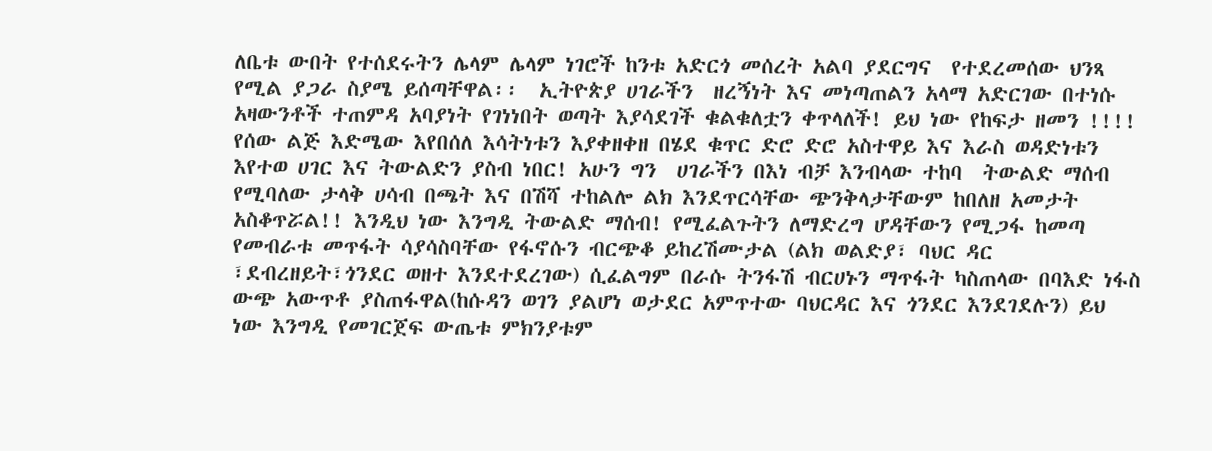ለቤቱ ውበት የተሰደሩትን ሌላም ሌላም ነገሮች ከንቱ አድርጎ መሰረት አልባ ያደርግና  የተደረመሰው ህንጻ  የሚል ያጋራ ስያሜ ይሰጣቸዋል፡፡  ኢትዮጵያ ሀገራችን  ዘረኝነት እና መነጣጠልን አላማ አድርገው በተነሱ አዛውንቶች ተጠምዳ አባያነት የገነነበት ወጣት እያሳደገች ቁልቁለቷን ቀጥላለች! ይህ ነው የከፍታ ዘመን !!!! የሰው ልጅ እድሜው እየበሰለ እሳትነቱን እያቀዘቀዘ በሄደ ቁጥር ድሮ ድሮ አስተዋይ እና እራስ ወዳድነቱን እየተወ ሀገር እና ትውልድን ያስብ ነበር! አሁን ግን  ሀገራችን በእነ ብቻ እንብላው ተከባ  ትውልድ ማሰብ የሚባለው ታላቅ ሀሳብ በጫት እና በሽሻ ተከልሎ ልክ እንደጥርሳቸው ጭንቅላታቸውም ከበለዘ አመታት አስቆጥሯል!! እንዲህ ነው እንግዲ ትውልድ ማሰብ! የሚፈልጉትን ለማድረግ ሆዳቸውን የሚጋፋ ከመጣ የመብራቱ መጥፋት ሳያሳስባቸው የፋኖሱን ብርጭቆ ይከረሽሙታል (ልክ ወልድያ፣ ባህር ዳር ፣ደብረዘይት፣ጎንደር ወዘተ እንደተደረገው) ሲፈልግም በራሱ ትንፋሽ ብርሀኑን ማጥፋት ካስጠላው በባእድ ነፋስ ውጭ አውጥቶ ያስጠፋዋል(ከሱዳን ወገን ያልሆነ ወታደር አምጥተው ባህርዳር እና ጎንደር እንደገደሉን) ይህ ነው እንግዲ የመገርጀፍ ውጤቱ ምክንያቱም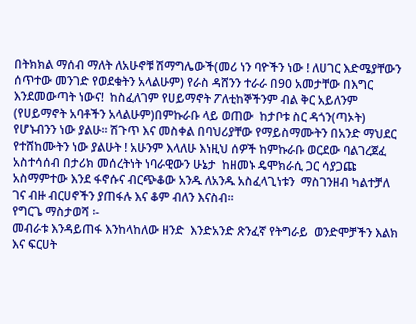በትክክል ማሰብ ማለት ለአሁኖቹ ሽማግሌውች(መሪ ነን ባዮችን ነው ! ለሀገር እድሜያቸውን ሰጥተው መንገድ የወደቁትን አላልሁም) የራስ ዳሸንን ተራራ በ90 አመታቸው በእግር እንደመውጣት ነውና!  ከስፈለገም የሀይማኖት ፖለቲከኞችንም ብል ቅር አይለንም (የሀይማኖት አባቶችን አላልሁም)በምኩራቡ ላይ ወጠው  ከታቦቱ ስር ዳጎን(ጣኦት) የሆኑብንን ነው ያልሁ፡፡ ሽጉጥ እና መስቀል በባህሪያቸው የማይስማሙትን በአንድ ማህደር የተሸከሙትን ነው ያልሁት ! አሁንም እላለሁ እነዚህ ሰዎች ከምኩራቡ ወርደው ባልገረጀፈ አስተሳሰብ በታሪክ መሰረትነት ነባራዊውን ሁኔታ  ከዘመኑ ዴሞክራሲ ጋር ሳያጋጩ አስማምተው እንደ ፋኖሱና ብርጭቆው አንዱ ለአንዱ አስፈላጊነቱን  ማስገንዘብ ካልተቻለ ገና ብዙ ብርሀኖችን ያጠፋሉ እና ቆም ብለን እናስብ፡፡
የግርጌ ማስታወሻ ፡-
መብራቱ እንዳይጠፋ እንከላከለው ዘንድ  እንድአንድ ጽንፈኛ የትግራይ  ወንድሞቻችን እልክ እና ፍርሀት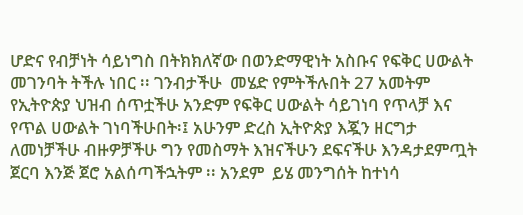ሆድና የብቻነት ሳይነግስ በትክክለኛው በወንድማዊነት አስቡና የፍቅር ሀውልት መገንባት ትችሉ ነበር ፡፡ ገንብታችሁ  መሄድ የምትችሉበት 27 አመትም የኢትዮጵያ ህዝብ ሰጥቷችሁ አንድም የፍቅር ሀውልት ሳይገነባ የጥላቻ እና የጥል ሀውልት ገነባችሁበት፡፤ አሁንም ድረስ ኢትዮጵያ እጇን ዘርግታ ለመነቻችሁ ብዙዎቻችሁ ግን የመስማት እዝናችሁን ደፍናችሁ እንዳታደምጧት ጀርባ እንጅ ጀሮ አልሰጣችኋትም ፡፡ አንደም  ይሄ መንግሰት ከተነሳ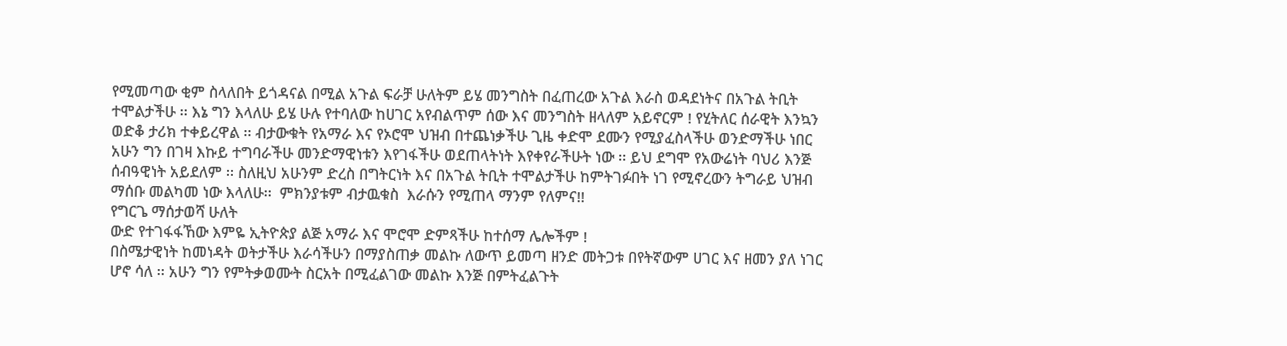የሚመጣው ቂም ስላለበት ይጎዳናል በሚል አጉል ፍራቻ ሁለትም ይሄ መንግስት በፈጠረው አጉል እራስ ወዳደነትና በአጉል ትቢት ተሞልታችሁ ፡፡ እኔ ግን እላለሁ ይሄ ሁሉ የተባለው ከሀገር አየብልጥም ሰው እና መንግስት ዘላለም አይኖርም ! የሂትለር ሰራዊት እንኳን ወድቆ ታሪክ ተቀይረዋል ፡፡ ብታውቁት የአማራ እና የኦሮሞ ህዝብ በተጨነቃችሁ ጊዜ ቀድሞ ደሙን የሚያፈስላችሁ ወንድማችሁ ነበር አሁን ግን በገዛ እኩይ ተግባራችሁ መንድማዊነቱን እየገፋችሁ ወደጠላትነት እየቀየራችሁት ነው ፡፡ ይህ ደግሞ የአውሬነት ባህሪ እንጅ ሰብዓዊነት አይደለም ፡፡ ስለዚህ አሁንም ድረስ በግትርነት እና በአጉል ትቢት ተሞልታችሁ ከምትገፉበት ነገ የሚኖረውን ትግራይ ህዝብ ማሰቡ መልካመ ነው እላለሁ፡፡  ምክንያቱም ብታዉቁስ  እራሱን የሚጠላ ማንም የለምና!!
የግርጌ ማሰታወሻ ሁለት
ውድ የተገፋፋኸው እምዬ ኢትዮጵያ ልጅ አማራ እና ሞሮሞ ድምጻችሁ ከተሰማ ሌሎችም !
በስሜታዊነት ከመነዳት ወትታችሁ እራሳችሁን በማያስጠቃ መልኩ ለውጥ ይመጣ ዘንድ መትጋቱ በየትኛውም ሀገር እና ዘመን ያለ ነገር ሆኖ ሳለ ፡፡ አሁን ግን የምትቃወሙት ስርአት በሚፈልገው መልኩ እንጅ በምትፈልጉት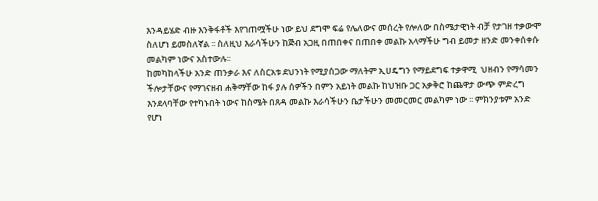እንዳይሄድ ብዙ እንቅፋቶች እየገጠሟችሁ ነው ይህ ደግሞ ፍሬ የሌለውና መሰረት የሎለው በስሜታዊነት ብቻ የታገዘ ተቃውሞ ስለሆነ ይመስለኛል ፡፡ ስለዚህ እራሳችሁን ከጅብ አጋዚ በጠበቀና በጠበቀ መልኩ አላማችሁ ግብ ይመታ ዘንድ መንቀሰቀሱ መልካም ነውና አስተውሉ፡፡
ከመካከላችሁ አንድ ጠንቃራ እና ለስርአቱ ደህንነት የሚያሰጋው ማለትም ኢሀዴግን የማይደግፍ ተቃዋሚ  ህዘብን የማሳመን ችሎታቸውና የማገናዘብ ሐቅማቸው ከፋ ያሉ ሰዎችን በምን አይነት መልኩ ከህዝቡ ጋር አቃቅሮ ከጨዋታ ውጭ ምድረግ እንደላባቸው የተካኑበት ነውና ከስሜት በጸዳ መልኩ እራሳችሁን ቤታችሁን መመርመር መልካም ነው ፡፡ ምክንያቱም አንድ የሆነ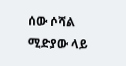ሰው ሶሻል ሚድያው ላይ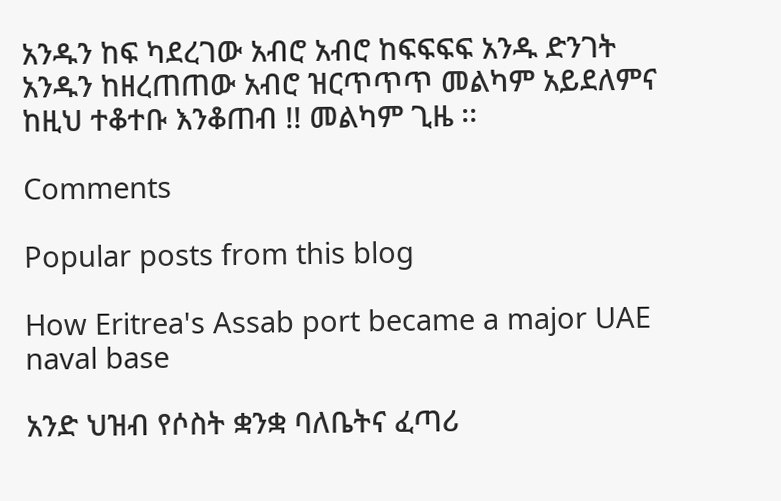አንዱን ከፍ ካደረገው አብሮ አብሮ ከፍፍፍፍ አንዱ ድንገት አንዱን ከዘረጠጠው አብሮ ዝርጥጥጥ መልካም አይደለምና ከዚህ ተቆተቡ እንቆጠብ !! መልካም ጊዜ ፡፡

Comments

Popular posts from this blog

How Eritrea's Assab port became a major UAE naval base

አንድ ህዝብ የሶስት ቋንቋ ባለቤትና ፈጣሪ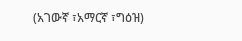(አገውኛ ፣አማርኛ ፣ግዕዝ)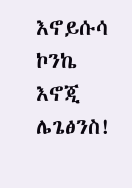እኖይሱሳ ኮንኬ እኖጂ ሌጌፅንስ!